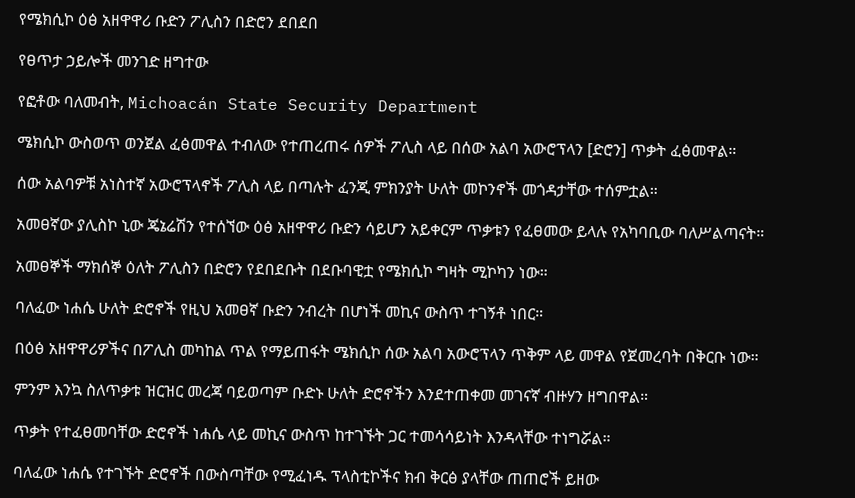የሜክሲኮ ዕፅ አዘዋዋሪ ቡድን ፖሊስን በድሮን ደበደበ

የፀጥታ ኃይሎች መንገድ ዘግተው

የፎቶው ባለመብት, Michoacán State Security Department

ሜክሲኮ ውስወጥ ወንጀል ፈፅመዋል ተብለው የተጠረጠሩ ሰዎች ፖሊስ ላይ በሰው አልባ አውሮፕላን [ድሮን] ጥቃት ፈፅመዋል።

ሰው አልባዎቹ አነስተኛ አውሮፕላኖች ፖሊስ ላይ በጣሉት ፈንጂ ምክንያት ሁለት መኮንኖች መጎዳታቸው ተሰምቷል።

አመፀኛው ያሊስኮ ኒው ጄኔሬሽን የተሰኘው ዕፅ አዘዋዋሪ ቡድን ሳይሆን አይቀርም ጥቃቱን የፈፀመው ይላሉ የአካባቢው ባለሥልጣናት።

አመፀኞች ማክሰኞ ዕለት ፖሊስን በድሮን የደበደቡት በደቡባዊቷ የሜክሲኮ ግዛት ሚኮካን ነው።

ባለፈው ነሐሴ ሁለት ድሮኖች የዚህ አመፀኛ ቡድን ንብረት በሆነች መኪና ውስጥ ተገኝቶ ነበር።

በዕፅ አዘዋዋሪዎችና በፖሊስ መካከል ጥል የማይጠፋት ሜክሲኮ ሰው አልባ አውሮፕላን ጥቅም ላይ መዋል የጀመረባት በቅርቡ ነው።

ምንም እንኳ ስለጥቃቱ ዝርዝር መረጃ ባይወጣም ቡድኑ ሁለት ድሮኖችን እንደተጠቀመ መገናኛ ብዙሃን ዘግበዋል።

ጥቃት የተፈፀመባቸው ድሮኖች ነሐሴ ላይ መኪና ውስጥ ከተገኙት ጋር ተመሳሳይነት እንዳላቸው ተነግሯል።

ባለፈው ነሐሴ የተገኙት ድሮኖች በውስጣቸው የሚፈነዱ ፕላስቲኮችና ክብ ቅርፅ ያላቸው ጠጠሮች ይዘው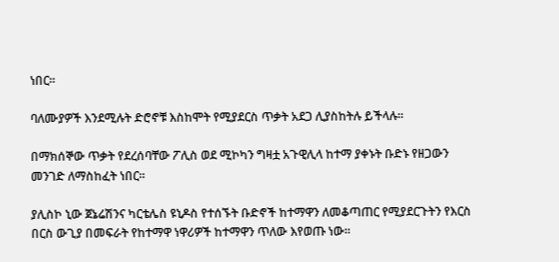ነበር።

ባለሙያዎች እንደሚሉት ድሮኖቹ እስከሞት የሚያደርስ ጥቃት አደጋ ሊያስከትሉ ይችላሉ።

በማክሰኞው ጥቃት የደረሰባቸው ፖሊስ ወደ ሚኮካን ግዛቷ አጉዊሊላ ከተማ ያቀኑት ቡድኑ የዘጋውን መንገድ ለማስከፈት ነበር።

ያሊስኮ ኒው ጀኔሬሽንና ካርቴሌስ ዩኒዶስ የተሰኙት ቡድኖች ከተማዋን ለመቆጣጠር የሚያደርጉትን የእርስ በርስ ውጊያ በመፍራት የከተማዋ ነዋሪዎች ከተማዋን ጥለው እየወጡ ነው።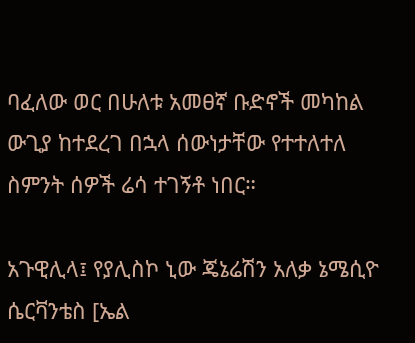ባፈለው ወር በሁለቱ አመፀኛ ቡድኖች መካከል ውጊያ ከተደረገ በኋላ ሰውነታቸው የተተለተለ ስምንት ሰዎች ሬሳ ተገኝቶ ነበር።

አጉዊሊላ፤ የያሊስኮ ኒው ጄኔሬሽን አለቃ ኔሜሲዮ ሴርቫንቴስ [ኤል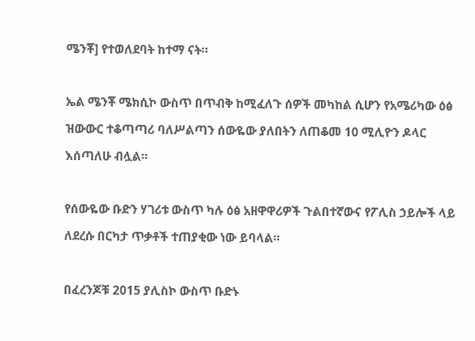ሜንቾ] የተወለደባት ከተማ ናት።

ኤል ሜንቾ ሜክሲኮ ውስጥ በጥብቅ ከሚፈለጉ ሰዎች መካከል ሲሆን የአሜሪካው ዕፅ ዝውውር ተቆጣጣሪ ባለሥልጣን ሰውዬው ያለበትን ለጠቆመ 10 ሚሊዮን ዶላር እሰጣለሁ ብሏል።

የሰውዬው ቡድን ሃገሪቱ ውስጥ ካሉ ዕፅ አዘዋዋሪዎች ጉልበተኛውና የፖሊስ ኃይሎች ላይ ለደረሱ በርካታ ጥቃቶች ተጠያቂው ነው ይባላል።

በፈረንጆቹ 2015 ያሊስኮ ውስጥ ቡድኑ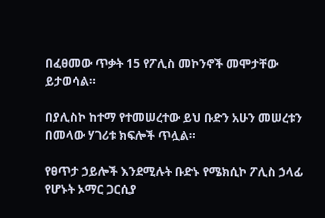በፈፀመው ጥቃት 15 የፖሊስ መኮንኖች መሞታቸው ይታወሳል።

በያሊስኮ ከተማ የተመሠረተው ይህ ቡድን አሁን መሠረቱን በመላው ሃገሪቱ ክፍሎች ጥሏል።

የፀጥታ ኃይሎች እንደሚሉት ቡድኑ የሜክሲኮ ፖሊስ ኃላፊ የሆኑት ኦማር ጋርሲያ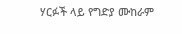ሃርፉች ላይ የግድያ ሙከራም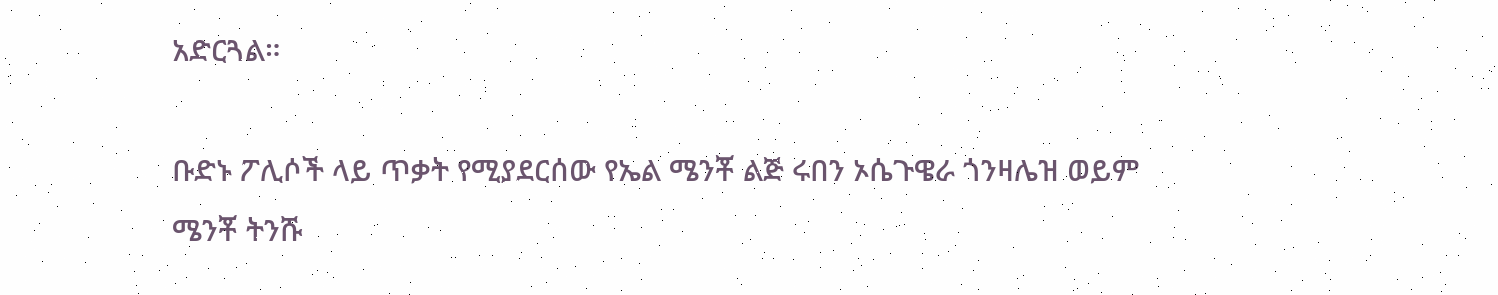አድርጓል።

ቡድኑ ፖሊሶች ላይ ጥቃት የሚያደርሰው የኤል ሜንቾ ልጅ ሩበን ኦሴጉዌራ ጎንዛሌዝ ወይም ሜንቾ ትንሹ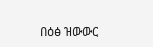በዕፅ ዝውውር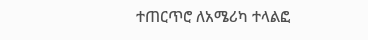ተጠርጥሮ ለአሜሪካ ተላልፎ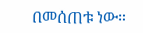በመሰጠቱ ነው።